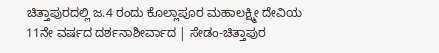ಚಿತ್ತಾಪುರದಲ್ಲಿ ಜ.4 ರಂದು ಕೊಲ್ಲಾಪೂರ ಮಹಾಲಕ್ಷ್ಮೀ ದೇವಿಯ 11ನೇ ವರ್ಷದ ದರ್ಶನಾಶೀರ್ವಾದ | ಸೇಡಂ-ಚಿತ್ತಾಪುರ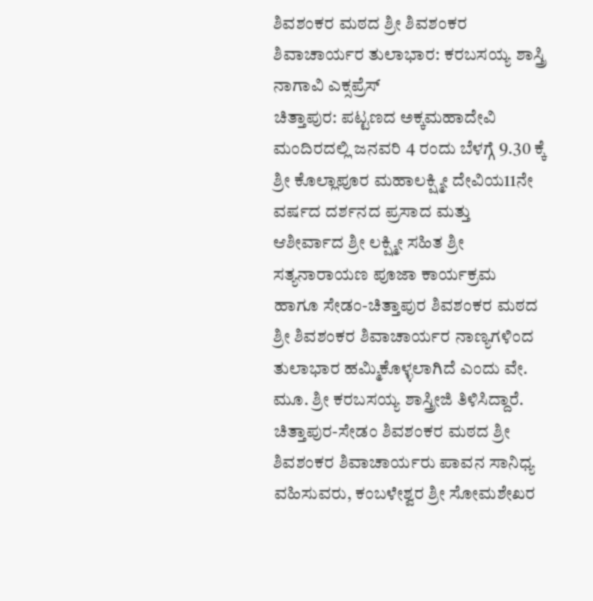ಶಿವಶಂಕರ ಮಠದ ಶ್ರೀ ಶಿವಶಂಕರ ಶಿವಾಚಾರ್ಯರ ತುಲಾಭಾರ: ಕರಬಸಯ್ಯ ಶಾಸ್ತ್ರಿ
ನಾಗಾವಿ ಎಕ್ಸಪ್ರೆಸ್
ಚಿತ್ತಾಪುರ: ಪಟ್ಟಣದ ಅಕ್ಕಮಹಾದೇವಿ ಮಂದಿರದಲ್ಲಿ ಜನವರಿ 4 ರಂದು ಬೆಳಗ್ಗೆ 9.30 ಕ್ಕೆ ಶ್ರೀ ಕೊಲ್ಲಾಪೂರ ಮಹಾಲಕ್ಷ್ಮೀ ದೇವಿಯ11ನೇ ವರ್ಷದ ದರ್ಶನದ ಪ್ರಸಾದ ಮತ್ತು ಆಶೀರ್ವಾದ ಶ್ರೀ ಲಕ್ಷ್ಮೀ ಸಹಿತ ಶ್ರೀ ಸತ್ಯನಾರಾಯಣ ಪೂಜಾ ಕಾರ್ಯಕ್ರಮ ಹಾಗೂ ಸೇಡಂ-ಚಿತ್ತಾಪುರ ಶಿವಶಂಕರ ಮಠದ ಶ್ರೀ ಶಿವಶಂಕರ ಶಿವಾಚಾರ್ಯರ ನಾಣ್ಯಗಳಿಂದ ತುಲಾಭಾರ ಹಮ್ಮಿಕೊಳ್ಳಲಾಗಿದೆ ಎಂದು ವೇ. ಮೂ. ಶ್ರೀ ಕರಬಸಯ್ಯ ಶಾಸ್ತ್ರೀಜಿ ತಿಳಿಸಿದ್ದಾರೆ.
ಚಿತ್ತಾಪುರ-ಸೇಡಂ ಶಿವಶಂಕರ ಮಠದ ಶ್ರೀ ಶಿವಶಂಕರ ಶಿವಾಚಾರ್ಯರು ಪಾವನ ಸಾನಿಧ್ಯ ವಹಿಸುವರು, ಕಂಬಳೇಶ್ವರ ಶ್ರೀ ಸೋಮಶೇಖರ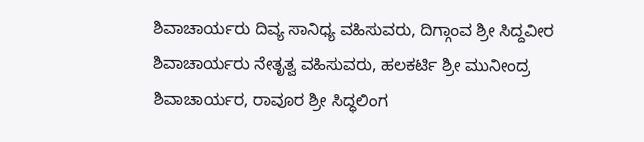ಶಿವಾಚಾರ್ಯರು ದಿವ್ಯ ಸಾನಿಧ್ಯ ವಹಿಸುವರು, ದಿಗ್ಗಾಂವ ಶ್ರೀ ಸಿದ್ದವೀರ ಶಿವಾಚಾರ್ಯರು ನೇತೃತ್ವ ವಹಿಸುವರು, ಹಲಕರ್ಟಿ ಶ್ರೀ ಮುನೀಂದ್ರ ಶಿವಾಚಾರ್ಯರ, ರಾವೂರ ಶ್ರೀ ಸಿದ್ಧಲಿಂಗ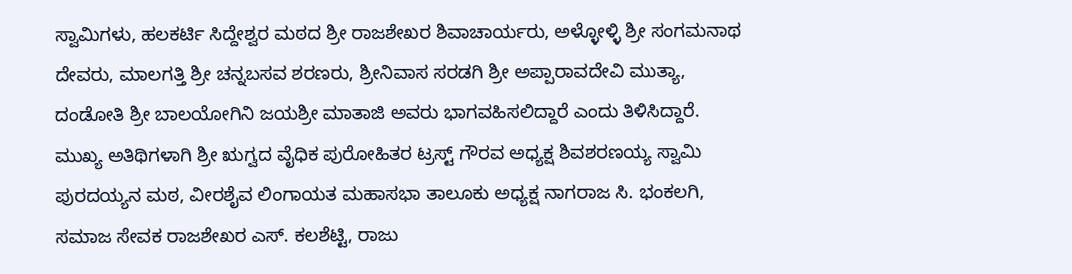ಸ್ವಾಮಿಗಳು, ಹಲಕರ್ಟಿ ಸಿದ್ದೇಶ್ವರ ಮಠದ ಶ್ರೀ ರಾಜಶೇಖರ ಶಿವಾಚಾರ್ಯರು, ಅಳ್ಳೋಳ್ಳಿ ಶ್ರೀ ಸಂಗಮನಾಥ ದೇವರು, ಮಾಲಗತ್ತಿ ಶ್ರೀ ಚನ್ನಬಸವ ಶರಣರು, ಶ್ರೀನಿವಾಸ ಸರಡಗಿ ಶ್ರೀ ಅಪ್ಪಾರಾವದೇವಿ ಮುತ್ಯಾ, ದಂಡೋತಿ ಶ್ರೀ ಬಾಲಯೋಗಿನಿ ಜಯಶ್ರೀ ಮಾತಾಜಿ ಅವರು ಭಾಗವಹಿಸಲಿದ್ದಾರೆ ಎಂದು ತಿಳಿಸಿದ್ದಾರೆ.
ಮುಖ್ಯ ಅತಿಥಿಗಳಾಗಿ ಶ್ರೀ ಋಗ್ವದ ವೈಧಿಕ ಪುರೋಹಿತರ ಟ್ರಸ್ಟ್ ಗೌರವ ಅಧ್ಯಕ್ಷ ಶಿವಶರಣಯ್ಯ ಸ್ವಾಮಿ ಪುರದಯ್ಯನ ಮಠ, ವೀರಶೈವ ಲಿಂಗಾಯತ ಮಹಾಸಭಾ ತಾಲೂಕು ಅಧ್ಯಕ್ಷ ನಾಗರಾಜ ಸಿ. ಭಂಕಲಗಿ, ಸಮಾಜ ಸೇವಕ ರಾಜಶೇಖರ ಎಸ್. ಕಲಶೆಟ್ಟಿ, ರಾಜು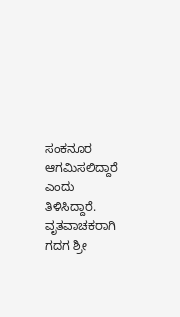ಸಂಕನೂರ ಆಗಮಿಸಲಿದ್ದಾರೆ ಎಂದು ತಿಳಿಸಿದ್ದಾರೆ.
ವೃತವಾಚಕರಾಗಿ ಗದಗ ಶ್ರೀ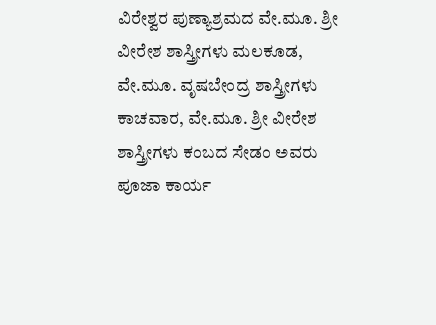ವಿರೇಶ್ವರ ಪುಣ್ಯಾಶ್ರಮದ ವೇ.ಮೂ. ಶ್ರೀ ವೀರೇಶ ಶಾಸ್ತ್ರೀಗಳು ಮಲಕೂಡ, ವೇ.ಮೂ. ವೃಷಬೇಂದ್ರ ಶಾಸ್ತ್ರೀಗಳು ಕಾಚವಾರ, ವೇ.ಮೂ. ಶ್ರೀ ವೀರೇಶ ಶಾಸ್ತ್ರೀಗಳು ಕಂಬದ ಸೇಡಂ ಅವರು ಪೂಜಾ ಕಾರ್ಯ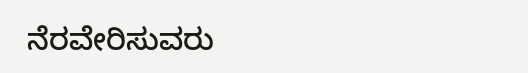ನೆರವೇರಿಸುವರು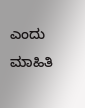ಎಂದು ಮಾಹಿತಿ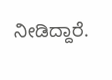ನೀಡಿದ್ದಾರೆ.